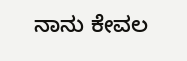ನಾನು ಕೇವಲ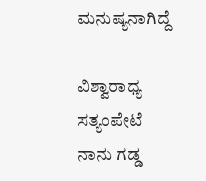ಮನುಷ್ಯನಾಗಿದ್ದೆ

ವಿಶ್ವಾರಾಧ್ಯ ಸತ್ಯಂಪೇಟೆ
ನಾನು ಗಡ್ಡ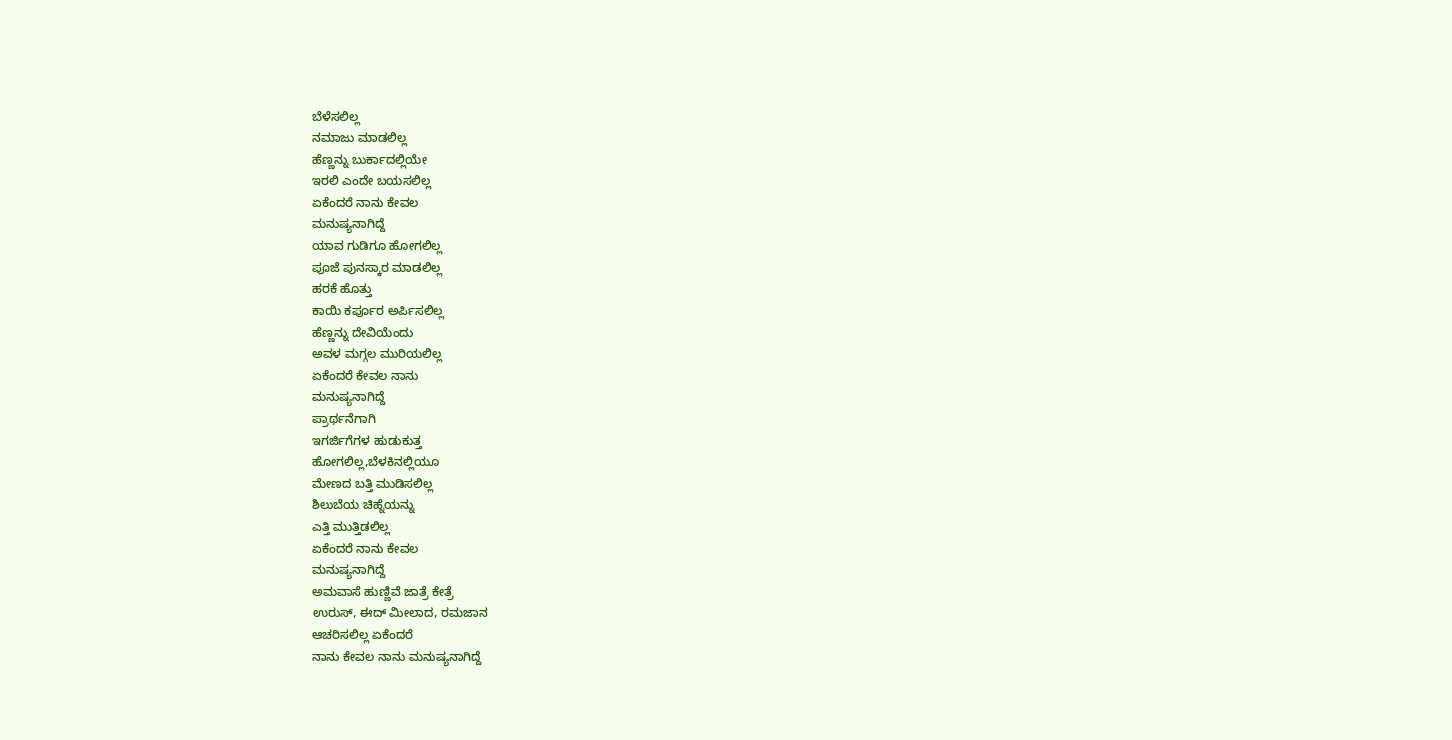ಬೆಳೆಸಲಿಲ್ಲ
ನಮಾಜು ಮಾಡಲಿಲ್ಲ
ಹೆಣ್ಣನ್ನು ಬುರ್ಕಾದಲ್ಲಿಯೇ
ಇರಲಿ ಎಂದೇ ಬಯಸಲಿಲ್ಲ
ಏಕೆಂದರೆ ನಾನು ಕೇವಲ
ಮನುಷ್ಯನಾಗಿದ್ದೆ
ಯಾವ ಗುಡಿಗೂ ಹೋಗಲಿಲ್ಲ
ಪೂಜೆ ಪುನಸ್ಕಾರ ಮಾಡಲಿಲ್ಲ
ಹರಕೆ ಹೊತ್ತು
ಕಾಯಿ ಕರ್ಪೂರ ಅರ್ಪಿಸಲಿಲ್ಲ
ಹೆಣ್ಣನ್ನು ದೇವಿಯೆಂದು
ಅವಳ ಮಗ್ಗಲ ಮುರಿಯಲಿಲ್ಲ
ಏಕೆಂದರೆ ಕೇವಲ ನಾನು
ಮನುಷ್ಯನಾಗಿದ್ದೆ
ಪ್ರಾರ್ಥನೆಗಾಗಿ
ಇಗರ್ಜಿಗೆಗಳ ಹುಡುಕುತ್ತ
ಹೋಗಲಿಲ್ಲ,ಬೆಳಕಿನಲ್ಲಿಯೂ
ಮೇಣದ ಬತ್ತಿ ಮುಡಿಸಲಿಲ್ಲ
ಶಿಲುಬೆಯ ಚಿಹ್ನೆಯನ್ನು
ಎತ್ತಿ ಮುತ್ತಿಡಲಿಲ್ಲ
ಏಕೆಂದರೆ ನಾನು ಕೇವಲ
ಮನುಷ್ಯನಾಗಿದ್ದೆ
ಅಮವಾಸೆ ಹುಣ್ಣಿವೆ ಜಾತ್ರೆ ಕೇತ್ರೆ
ಉರುಸ್, ಈದ್ ಮೀಲಾದ, ರಮಜಾನ
ಆಚರಿಸಲಿಲ್ಲ ಏಕೆಂದರೆ
ನಾನು ಕೇವಲ ನಾನು ಮನುಷ್ಯನಾಗಿದ್ದೆ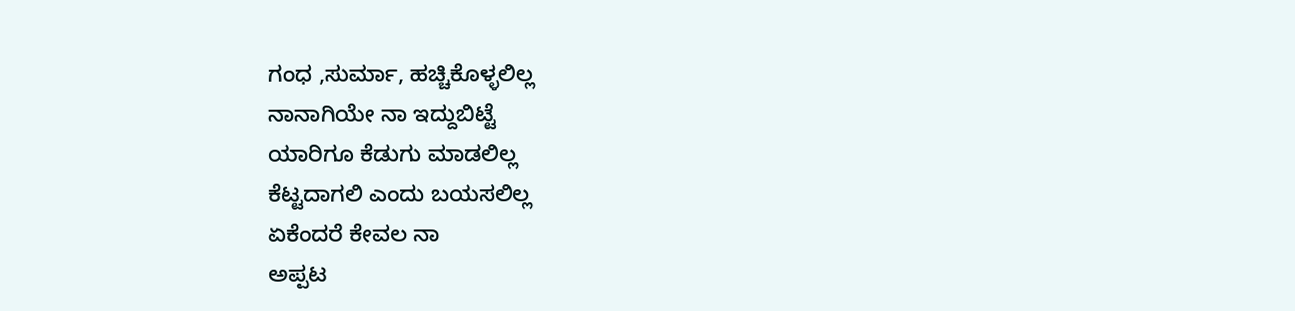ಗಂಧ ,ಸುರ್ಮಾ, ಹಚ್ಚಿಕೊಳ್ಳಲಿಲ್ಲ
ನಾನಾಗಿಯೇ ನಾ ಇದ್ದುಬಿಟ್ಟೆ
ಯಾರಿಗೂ ಕೆಡುಗು ಮಾಡಲಿಲ್ಲ
ಕೆಟ್ಟದಾಗಲಿ ಎಂದು ಬಯಸಲಿಲ್ಲ
ಏಕೆಂದರೆ ಕೇವಲ ನಾ
ಅಪ್ಪಟ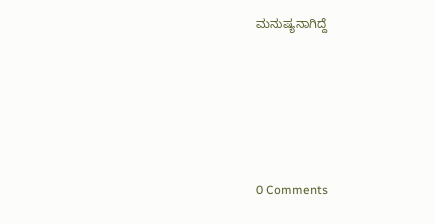ಮನುಷ್ಯನಾಗಿದ್ದೆ





0 Comments